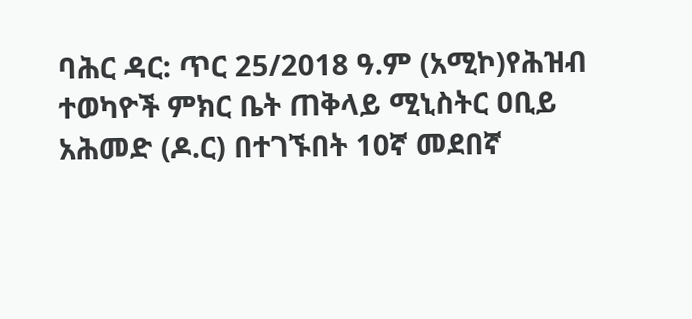ባሕር ዳር: ጥር 25/2018 ዓ.ም (አሚኮ)የሕዝብ ተወካዮች ምክር ቤት ጠቅላይ ሚኒስትር ዐቢይ አሕመድ (ዶ.ር) በተገኙበት 10ኛ መደበኛ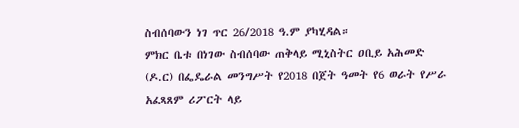ስብሰባውን ነገ ጥር 26/2018 ዓ.ም ያካሂዳል።
ምክር ቤቱ በነገው ስብሰባው ጠቅላይ ሚኒስትር ዐቢይ አሕመድ (ዶ.ር) በፌዴራል መንግሥት የ2018 በጀት ዓመት የ6 ወራት የሥራ አፈጻጸም ሪፖርት ላይ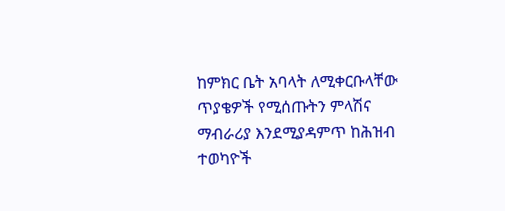ከምክር ቤት አባላት ለሚቀርቡላቸው ጥያቄዎች የሚሰጡትን ምላሽና ማብራሪያ እንደሚያዳምጥ ከሕዝብ ተወካዮች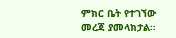ምክር ቤት የተገኘው መረጃ ያመላክታል።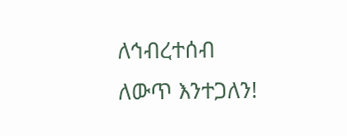ለኅብረተሰብ ለውጥ እንተጋለን!